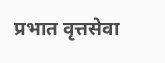प्रभात वृत्तसेवा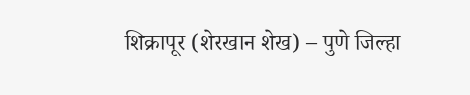शिक्रापूर (शेरखान शेख) – पुणे जिल्हा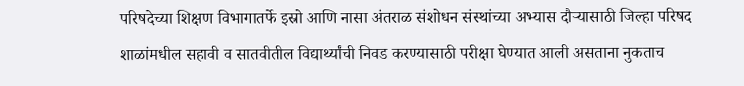परिषदेच्या शिक्षण विभागातर्फे इस्रो आणि नासा अंतराळ संशोधन संस्थांच्या अभ्यास दौऱ्यासाठी जिल्हा परिषद शाळांमधील सहावी व सातवीतील विद्यार्थ्यांची निवड करण्यासाठी परीक्षा घेण्यात आली असताना नुकताच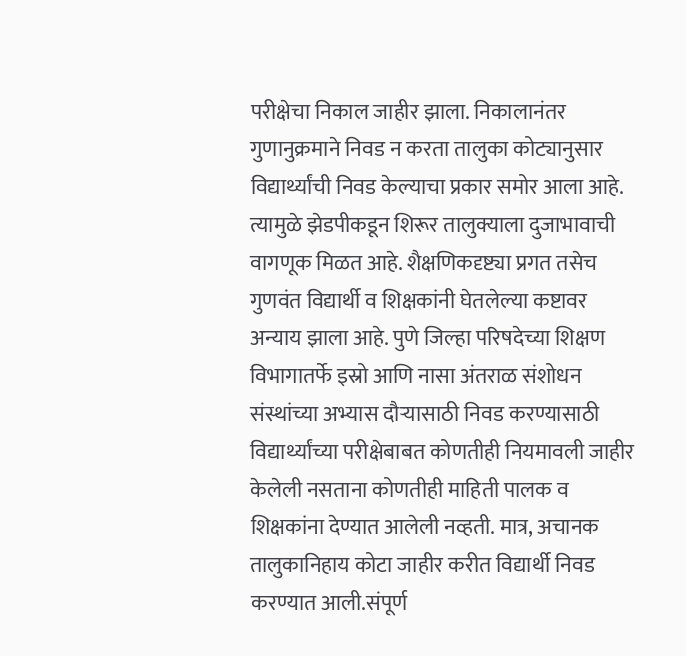परीक्षेचा निकाल जाहीर झाला. निकालानंतर गुणानुक्रमाने निवड न करता तालुका कोट्यानुसार विद्यार्थ्यांची निवड केल्याचा प्रकार समोर आला आहे. त्यामुळे झेडपीकडून शिरूर तालुक्याला दुजाभावाची वागणूक मिळत आहे. शैक्षणिकदृष्ट्या प्रगत तसेच गुणवंत विद्यार्थी व शिक्षकांनी घेतलेल्या कष्टावर अन्याय झाला आहे. पुणे जिल्हा परिषदेच्या शिक्षण विभागातर्फे इस्रो आणि नासा अंतराळ संशोधन संस्थांच्या अभ्यास दौऱ्यासाठी निवड करण्यासाठी विद्यार्थ्यांच्या परीक्षेबाबत कोणतीही नियमावली जाहीर केलेली नसताना कोणतीही माहिती पालक व शिक्षकांना देण्यात आलेली नव्हती. मात्र, अचानक तालुकानिहाय कोटा जाहीर करीत विद्यार्थी निवड करण्यात आली.संपूर्ण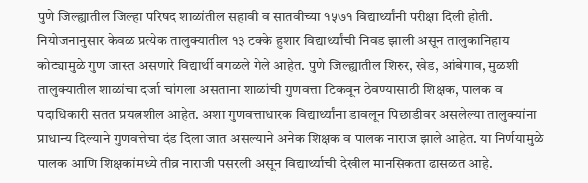पुणे जिल्ह्यातील जिल्हा परिषद शाळांतील सहावी व सातवीच्या १५७१ विद्यार्थ्यांनी परीक्षा दिली होती. नियोजनानुसार केवळ प्रत्येक तालुक्यातील १३ टक्के हुशार विद्यार्थ्यांची निवड झाली असून तालुकानिहाय कोट्यामुळे गुण जास्त असणारे विद्यार्थी वगळले गेले आहेत. पुणे जिल्ह्यातील शिरुर, खेड, आंबेगाव, मुळशी तालुक्यातील शाळांचा दर्जा चांगला असताना शाळांची गुणवत्ता टिकवून ठेवण्यासाठी शिक्षक, पालक व पदाधिकारी सतत प्रयत्नशील आहेत. अशा गुणवत्ताधारक विद्यार्थ्यांना डावलून पिछाडीवर असलेल्या तालुक्यांना प्राधान्य दिल्याने गुणवत्तेचा दंड दिला जात असल्याने अनेक शिक्षक व पालक नाराज झाले आहेत. या निर्णयामुळे पालक आणि शिक्षकांमध्ये तीव्र नाराजी पसरली असून विद्यार्थ्याची देखील मानसिकता ढासळत आहे.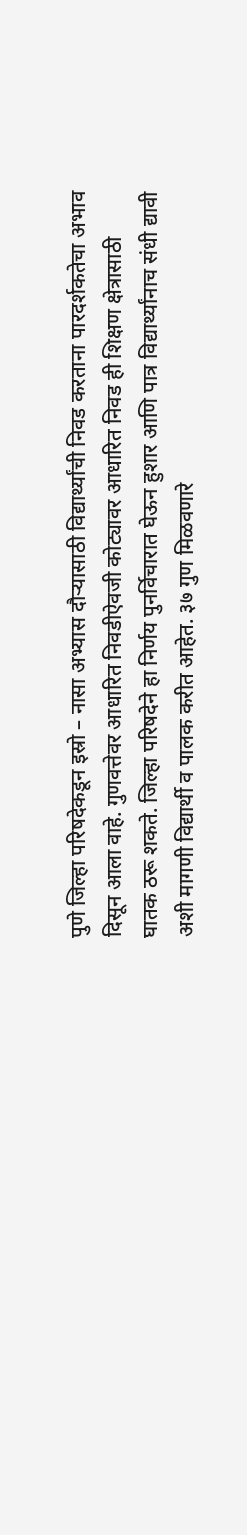पुणे जिल्हा परिषदेकडून इस्रो – नासा अभ्यास दौऱ्यासाठी विद्यार्थ्यांची निवड करताना पारदर्शकतेचा अभाव दिसून आला वाहे. गुणवत्तेवर आधारित निवडीऐवजी कोट्यावर आधारित निवड ही शिक्षण क्षेत्रासाठी घातक ठरू शकते. जिल्हा परिषदेने हा निर्णय पुनर्विचारात घेऊन हुशार आणि पात्र विद्यार्थ्यांनाच संधी द्यावी अशी मागणी विद्यार्थी व पालक करीत आहेत. ३७ गुण मिळवणारे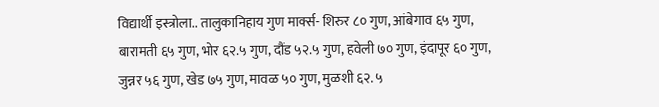विद्यार्थी इस्त्रोला.. तालुकानिहाय गुण मार्क्स- शिरुर ८० गुण, आंबेगाव ६५ गुण, बारामती ६५ गुण, भोर ६२.५ गुण, दौंड ५२.५ गुण, हवेली ७० गुण, इंदापूर ६० गुण, जुन्नर ५६ गुण, खेड ७५ गुण, मावळ ५० गुण, मुळशी ६२. ५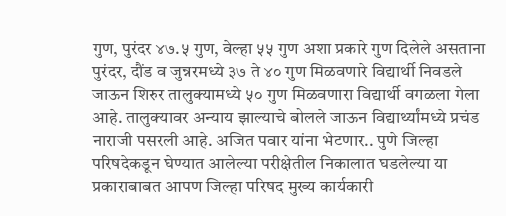गुण, पुरंदर ४७.५ गुण, वेल्हा ५५ गुण अशा प्रकारे गुण दिलेले असताना पुरंदर, दौंड व जुन्नरमध्ये ३७ ते ४० गुण मिळवणारे विद्यार्थी निवडले जाऊन शिरुर तालुक्यामध्ये ५० गुण मिळवणारा विद्यार्थी वगळला गेला आहे. तालुक्यावर अन्याय झाल्याचे बोलले जाऊन विद्यार्थ्यांमध्ये प्रचंड नाराजी पसरली आहे. अजित पवार यांना भेटणार.. पुणे जिल्हा परिषदेकडून घेण्यात आलेल्या परीक्षेतील निकालात घडलेल्या या प्रकाराबाबत आपण जिल्हा परिषद मुख्य कार्यकारी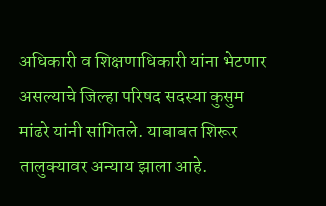अधिकारी व शिक्षणाधिकारी यांना भेटणार असल्याचे जिल्हा परिषद सदस्या कुसुम मांढरे यांनी सांगितले. याबाबत शिरूर तालुक्यावर अन्याय झाला आहे.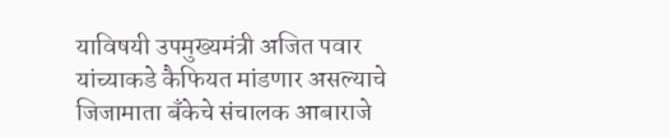याविषयी उपमुख्यमंत्री अजित पवार यांच्याकडे कैफियत मांडणार असल्याचे जिजामाता बँकेचे संचालक आबाराजे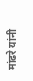मांढरे यांनी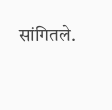सांगितले.